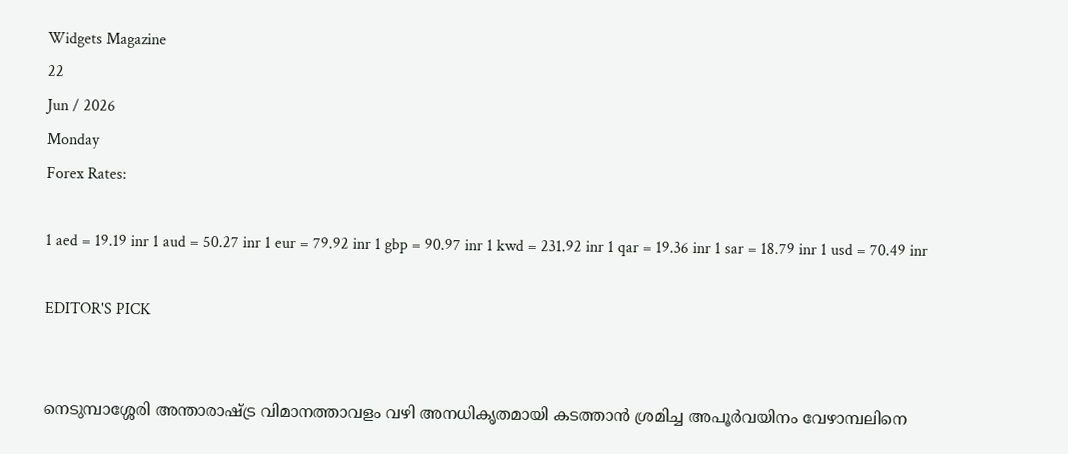Widgets Magazine
22
Jun / 2026
Monday
Forex Rates:

1 aed = 19.19 inr 1 aud = 50.27 inr 1 eur = 79.92 inr 1 gbp = 90.97 inr 1 kwd = 231.92 inr 1 qar = 19.36 inr 1 sar = 18.79 inr 1 usd = 70.49 inr

EDITOR'S PICK


നെടുമ്പാശ്ശേരി അന്താരാഷ്ട്ര വിമാനത്താവളം വഴി അനധികൃതമായി കടത്താൻ ശ്രമിച്ച അപൂർവയിനം വേഴാമ്പലിനെ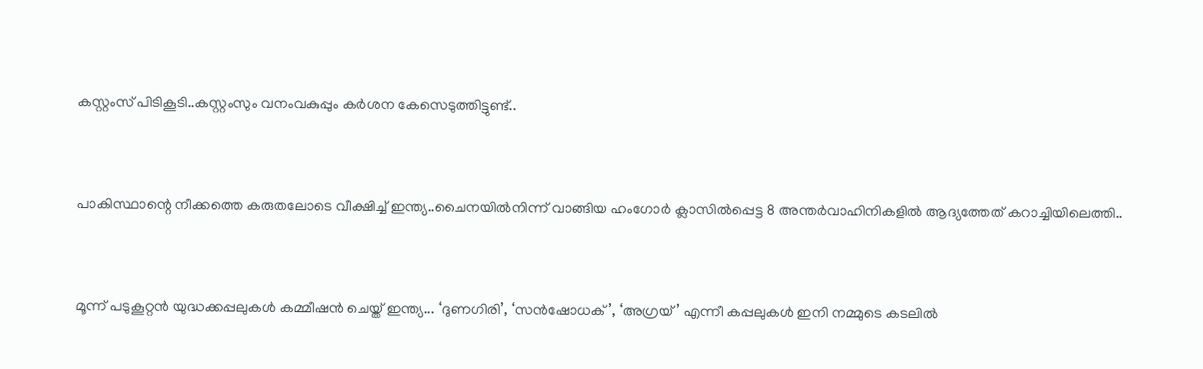കസ്റ്റംസ് പിടികൂടി..കസ്റ്റംസും വനംവകുപ്പും കർശന കേസെടുത്തിട്ടുണ്ട്..


പാകിസ്ഥാന്റെ നീക്കത്തെ കരുതലോടെ വീക്ഷിച്ച് ഇന്ത്യ..ചൈനയിൽനിന്ന് വാങ്ങിയ ഹംഗോർ ക്ലാസിൽപ്പെട്ട 8 അന്തർവാഹിനികളിൽ ആദ്യത്തേത് കറാച്ചിയിലെത്തി..


മൂന്ന് പടുകൂറ്റൻ യുദ്ധക്കപ്പലുകൾ കമ്മീഷൻ ചെയ്ത് ഇന്ത്യ... ‘ദുണഗിരി’, ‘സൻഷോധക്’, ‘അഗ്രയ്’ എന്നീ കപ്പലുകൾ ഇനി നമ്മുടെ കടലിൽ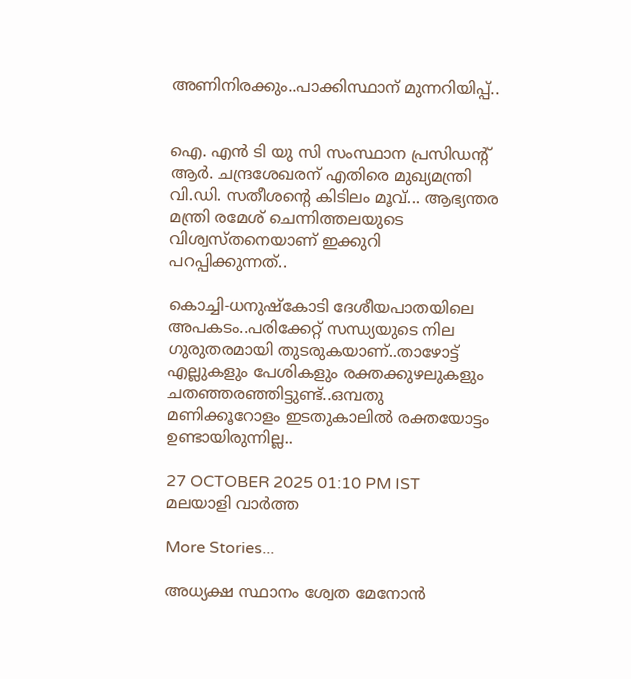അണിനിരക്കും..പാക്കിസ്ഥാന് മുന്നറിയിപ്പ്..


ഐ. എൻ ടി യു സി സംസ്ഥാന പ്രസിഡന്റ് ആർ. ചന്ദ്രശേഖരന് എതിരെ മുഖ്യമന്ത്രി വി.ഡി. സതീശന്റെ കിടിലം മൂവ്... ആഭ്യന്തര മന്ത്രി രമേശ് ചെന്നിത്തലയുടെ വിശ്വസ്തനെയാണ് ഇക്കുറി പറപ്പിക്കുന്നത്..

കൊച്ചി-ധനുഷ്‌കോടി ദേശീയപാതയിലെ അപകടം..പരിക്കേറ്റ് സന്ധ്യയുടെ നില ഗുരുതരമായി തുടരുകയാണ്..താഴോട്ട് എല്ലുകളും പേശികളും രക്തക്കുഴലുകളും ചതഞ്ഞരഞ്ഞിട്ടുണ്ട്..ഒമ്പതു മണിക്കൂറോളം ഇടതുകാലില്‍ രക്തയോട്ടം ഉണ്ടായിരുന്നില്ല..

27 OCTOBER 2025 01:10 PM IST
മലയാളി വാര്‍ത്ത

More Stories...

അധ്യക്ഷ സ്ഥാനം ശ്വേത മേനോൻ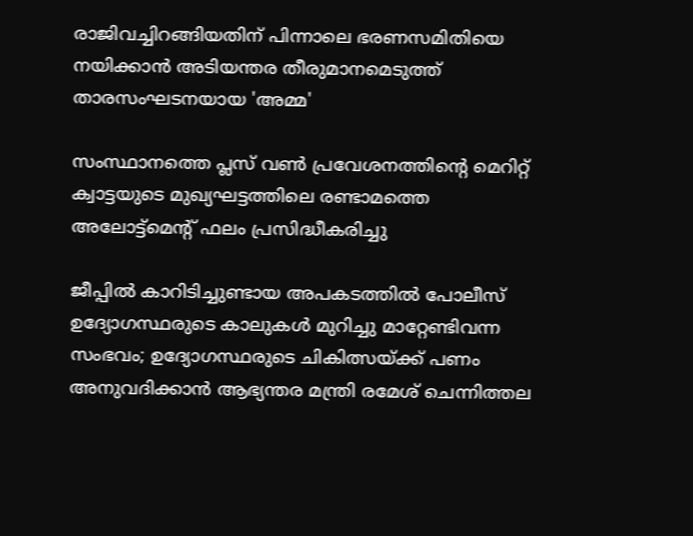രാജിവച്ചിറങ്ങിയതിന് പിന്നാലെ ഭരണസമിതിയെ നയിക്കാൻ അടിയന്തര തീരുമാനമെടുത്ത് താരസംഘടനയായ 'അമ്മ'

സംസ്ഥാനത്തെ പ്ലസ് വൺ പ്രവേശനത്തിന്റെ മെറിറ്റ് ക്വാട്ടയുടെ മുഖ്യഘട്ടത്തിലെ രണ്ടാമത്തെ അലോട്ട്മെൻ്റ് ഫലം പ്രസിദ്ധീകരിച്ചു

ജീപ്പിൽ കാറിടിച്ചുണ്ടായ അപകടത്തിൽ പോലീസ് ഉദ്യോഗസ്ഥരുടെ കാലുകൾ മുറിച്ചു മാറ്റേണ്ടിവന്ന സംഭവം; ഉദ്യോഗസ്ഥരുടെ ചികിത്സയ്ക്ക് പണം അനുവദിക്കാൻ ആഭ്യന്തര മന്ത്രി രമേശ്‌ ചെന്നിത്തല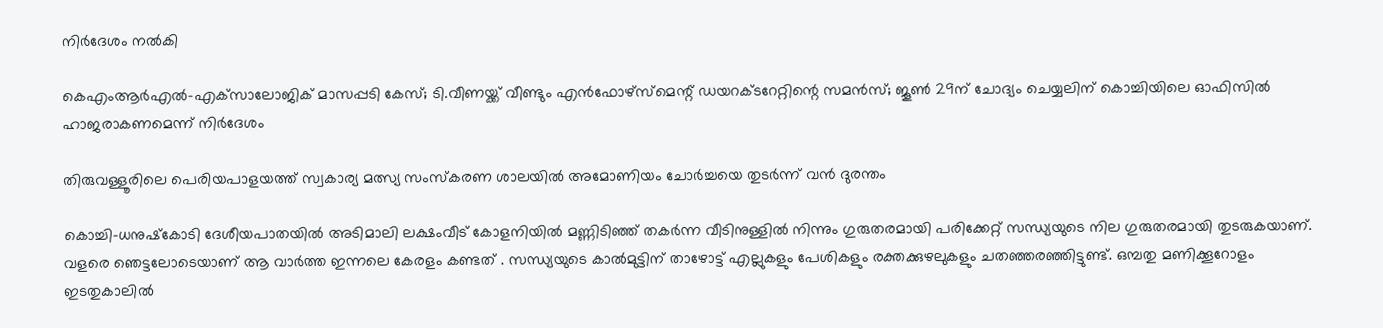നിർദേശം നൽകി

കെഎംആർഎൽ-എക്‌സാലോജിക് മാസപ്പടി കേസ്; ടി.വീണയ്ക്ക് വീണ്ടും എൻഫോഴ്സ്മെന്റ് ഡയറക്ടറേറ്റിന്റെ സമൻസ്; ജൂൺ 29ന് ചോദ്യം ചെയ്യലിന് കൊച്ചിയിലെ ഓഫിസിൽ ഹാജരാകണമെന്ന് നിർദേശം

തിരുവള്ളൂരിലെ പെരിയപാളയത്ത് സ്വകാര്യ മത്സ്യ സംസ്കരണ ശാലയിൽ അമോണിയം ചോർച്ചയെ തുടർന്ന് വൻ ദുരന്തം

കൊച്ചി-ധനുഷ്‌കോടി ദേശീയപാതയില്‍ അടിമാലി ലക്ഷംവീട് കോളനിയില്‍ മണ്ണിടിഞ്ഞ് തകര്‍ന്ന വീടിനുള്ളില്‍ നിന്നും ഗുരുതരമായി പരിക്കേറ്റ് സന്ധ്യയുടെ നില ഗുരുതരമായി തുടരുകയാണ്. വളരെ ഞെട്ടലോടെയാണ് ആ വാർത്ത ഇന്നലെ കേരളം കണ്ടത് . സന്ധ്യയുടെ കാല്‍മുട്ടിന് താഴോട്ട് എല്ലുകളും പേശികളും രക്തക്കുഴലുകളും ചതഞ്ഞരഞ്ഞിട്ടുണ്ട്. ഒമ്പതു മണിക്കൂറോളം ഇടതുകാലില്‍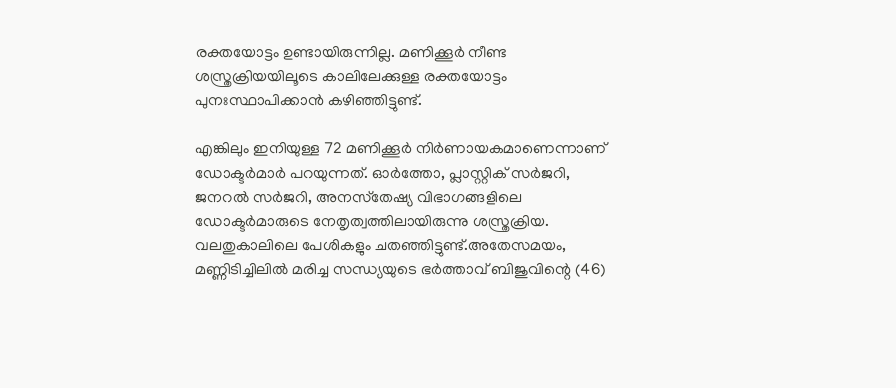രക്തയോട്ടം ഉണ്ടായിരുന്നില്ല. മണിക്കൂര്‍ നീണ്ട ശസ്ത്രക്രിയയിലൂടെ കാലിലേക്കുള്ള രക്തയോട്ടം പുനഃസ്ഥാപിക്കാന്‍ കഴിഞ്ഞിട്ടുണ്ട്.

എങ്കിലും ഇനിയുള്ള 72 മണിക്കൂര്‍ നിര്‍ണായകമാണെന്നാണ് ഡോക്ടര്‍മാര്‍ പറയുന്നത്. ഓര്‍ത്തോ, പ്ലാസ്റ്റിക് സര്‍ജറി, ജനറല്‍ സര്‍ജറി, അനസ്‌തേഷ്യ വിഭാഗങ്ങളിലെ ഡോക്ടര്‍മാരുടെ നേതൃത്വത്തിലായിരുന്നു ശസ്ത്രക്രിയ. വലതുകാലിലെ പേശികളും ചതഞ്ഞിട്ടുണ്ട്.അതേസമയം, മണ്ണിടിച്ചിലില്‍ മരിച്ച സന്ധ്യയുടെ ഭര്‍ത്താവ് ബിജുവിന്റെ (46)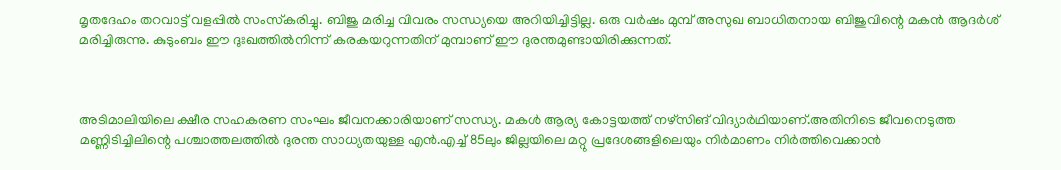മൃതദേഹം തറവാട്ട് വളപ്പില്‍ സംസ്‌കരിച്ചു. ബിജു മരിച്ച വിവരം സന്ധ്യയെ അറിയിച്ചിട്ടില്ല. ഒരു വര്‍ഷം മുമ്പ് അസുഖ ബാധിതനായ ബിജുവിന്റെ മകന്‍ ആദര്‍ശ് മരിച്ചിരുന്നു. കുടുംബം ഈ ദുഃഖത്തില്‍നിന്ന് കരകയറുന്നതിന് മുമ്പാണ് ഈ ദുരന്തമുണ്ടായിരിക്കുന്നത്.



അടിമാലിയിലെ ക്ഷീര സഹകരണ സംഘം ജീവനക്കാരിയാണ് സന്ധ്യ. മകള്‍ ആര്യ കോട്ടയത്ത് നഴ്‌സിങ് വിദ്യാര്‍ഥിയാണ്.അതിനിടെ ജീവനെടുത്ത മണ്ണിടിച്ചിലിന്റെ പശ്ചാത്തലത്തില്‍ ദുരന്ത സാധ്യതയുള്ള എന്‍.എച്ച് 85ലും ജില്ലയിലെ മറ്റു പ്രദേശങ്ങളിലെയും നിര്‍മാണം നിര്‍ത്തിവെക്കാന്‍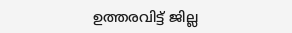ഉത്തരവിട്ട് ജില്ല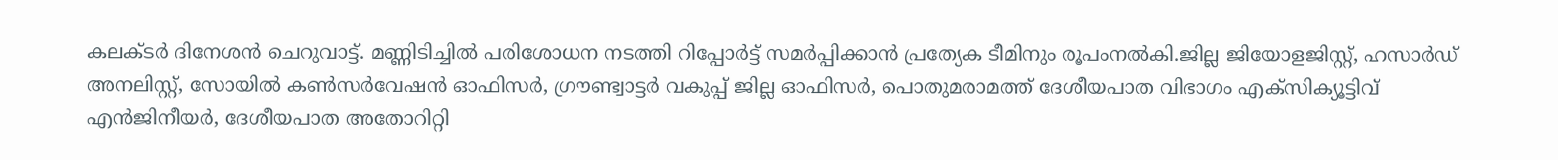കലക്ടര്‍ ദിനേശന്‍ ചെറുവാട്ട്. മണ്ണിടിച്ചില്‍ പരിശോധന നടത്തി റിപ്പോര്‍ട്ട് സമര്‍പ്പിക്കാന്‍ പ്രത്യേക ടീമിനും രൂപംനല്‍കി.ജില്ല ജിയോളജിസ്റ്റ്, ഹസാര്‍ഡ് അനലിസ്റ്റ്, സോയില്‍ കണ്‍സര്‍വേഷന്‍ ഓഫിസര്‍, ഗ്രൗണ്ട്വാട്ടര്‍ വകുപ്പ് ജില്ല ഓഫിസര്‍, പൊതുമരാമത്ത് ദേശീയപാത വിഭാഗം എക്‌സിക്യൂട്ടിവ് എന്‍ജിനീയര്‍, ദേശീയപാത അതോറിറ്റി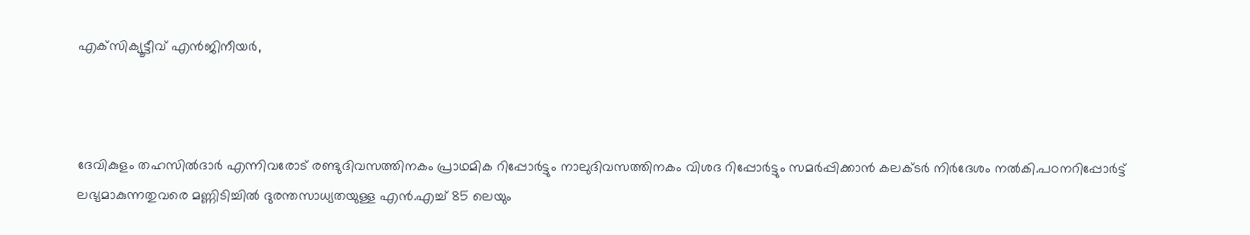എക്‌സിക്യൂട്ടീവ് എന്‍ജിനീയര്‍,



ദേവികുളം തഹസില്‍ദാര്‍ എന്നിവരോട് രണ്ടുദിവസത്തിനകം പ്രാഥമിക റിപ്പോര്‍ട്ടും നാലുദിവസത്തിനകം വിശദ റിപ്പോര്‍ട്ടും സമര്‍പ്പിക്കാന്‍ കലക്ടര്‍ നിര്‍ദേശം നല്‍കി.പഠനറിപ്പോര്‍ട്ട് ലഭ്യമാകുന്നതുവരെ മണ്ണിടിച്ചില്‍ ദുരന്തസാധ്യതയുള്ള എന്‍.എച്ച് 85 ലെയും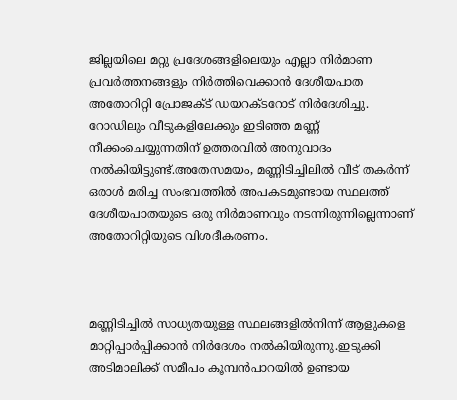ജില്ലയിലെ മറ്റു പ്രദേശങ്ങളിലെയും എല്ലാ നിര്‍മാണ പ്രവര്‍ത്തനങ്ങളും നിര്‍ത്തിവെക്കാന്‍ ദേശീയപാത അതോറിറ്റി പ്രോജക്ട് ഡയറക്ടറോട് നിര്‍ദേശിച്ചു. റോഡിലും വീടുകളിലേക്കും ഇടിഞ്ഞ മണ്ണ് നീക്കംചെയ്യുന്നതിന് ഉത്തരവില്‍ അനുവാദം നല്‍കിയിട്ടുണ്ട്.അതേസമയം, മണ്ണിടിച്ചിലില്‍ വീട് തകര്‍ന്ന് ഒരാള്‍ മരിച്ച സംഭവത്തില്‍ അപകടമുണ്ടായ സ്ഥലത്ത് ദേശീയപാതയുടെ ഒരു നിര്‍മാണവും നടന്നിരുന്നില്ലെന്നാണ് അതോറിറ്റിയുടെ വിശദീകരണം.



മണ്ണിടിച്ചില്‍ സാധ്യതയുള്ള സ്ഥലങ്ങളില്‍നിന്ന് ആളുകളെ മാറ്റിപ്പാര്‍പ്പിക്കാന്‍ നിര്‍ദേശം നല്‍കിയിരുന്നു.ഇടുക്കി അടിമാലിക്ക് സമീപം കൂമ്പൻപാറയിൽ ഉണ്ടായ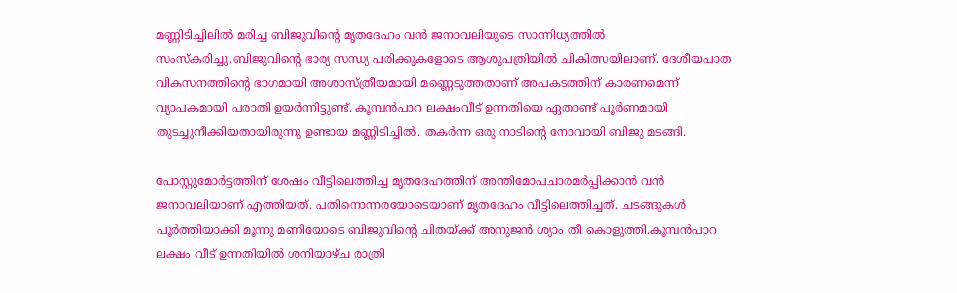മണ്ണിടിച്ചിലിൽ മരിച്ച ബിജുവിന്റെ മൃതദേഹം വൻ ജനാവലിയുടെ സാന്നിധ്യത്തിൽ സംസ്‌കരിച്ചു.ബിജുവിന്റെ ഭാര്യ സന്ധ്യ പരിക്കുകളോടെ ആശുപത്രിയിൽ ചികിത്സയിലാണ്. ദേശീയപാത വികസനത്തിന്റെ ഭാഗമായി അശാസ്ത്രീയമായി മണ്ണെടുത്തതാണ് അപകടത്തിന് കാരണമെന്ന് വ്യാപകമായി പരാതി ഉയർന്നിട്ടുണ്ട്. കൂമ്പൻപാറ ലക്ഷംവീട് ഉന്നതിയെ ഏതാണ്ട് പൂർണമായി തുടച്ചുനീക്കിയതായിരുന്നു ഉണ്ടായ മണ്ണിടിച്ചിൽ. തകർന്ന ഒരു നാടിൻ്റെ നോവായി ബിജു മടങ്ങി.

പോസ്റ്റുമോർട്ടത്തിന് ശേഷം വീട്ടിലെത്തിച്ച മൃതദേഹത്തിന് അന്തിമോപചാരമർപ്പിക്കാൻ വൻ ജനാവലിയാണ് എത്തിയത്. പതിനൊന്നരയോടെയാണ് മൃതദേഹം വീട്ടിലെത്തിച്ചത്. ചടങ്ങുകൾ പൂർത്തിയാക്കി മൂന്നു മണിയോടെ ബിജുവിന്റെ ചിതയ്ക്ക് അനുജൻ ശ്യാം തീ കൊളുത്തി.കൂമ്പൻപാറ ലക്ഷം വീട് ഉന്നതിയിൽ ശനിയാഴ്ച രാത്രി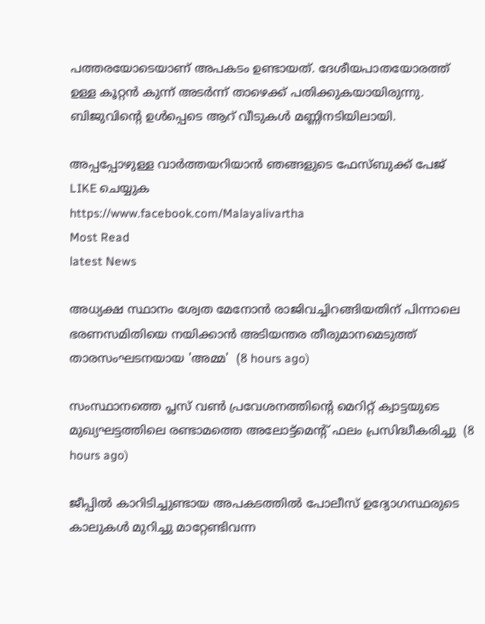പത്തരയോടെയാണ് അപകടം ഉണ്ടായത്. ദേശീയപാതയോരത്ത് ഉള്ള കൂറ്റൻ കുന്ന് അടർന്ന് താഴെക്ക് പതിക്കുകയായിരുന്നു. ബിജുവിൻ്റെ ഉൾപ്പെടെ ആറ് വീടുകൾ മണ്ണിനടിയിലായി.

അപ്പപ്പോഴുള്ള വാര്‍ത്തയറിയാന്‍ ഞങ്ങളുടെ ഫേസ്‌ബുക്ക്‌ പേജ് LIKE ചെയ്യുക
https://www.facebook.com/Malayalivartha
Most Read
latest News

അധ്യക്ഷ സ്ഥാനം ശ്വേത മേനോൻ രാജിവച്ചിറങ്ങിയതിന് പിന്നാലെ ഭരണസമിതിയെ നയിക്കാൻ അടിയന്തര തീരുമാനമെടുത്ത് താരസംഘടനയായ 'അമ്മ'  (8 hours ago)

സംസ്ഥാനത്തെ പ്ലസ് വൺ പ്രവേശനത്തിന്റെ മെറിറ്റ് ക്വാട്ടയുടെ മുഖ്യഘട്ടത്തിലെ രണ്ടാമത്തെ അലോട്ട്മെൻ്റ് ഫലം പ്രസിദ്ധീകരിച്ചു  (8 hours ago)

ജീപ്പിൽ കാറിടിച്ചുണ്ടായ അപകടത്തിൽ പോലീസ് ഉദ്യോഗസ്ഥരുടെ കാലുകൾ മുറിച്ചു മാറ്റേണ്ടിവന്ന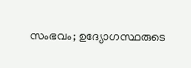സംഭവം; ഉദ്യോഗസ്ഥരുടെ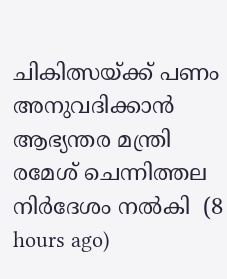ചികിത്സയ്ക്ക് പണം അനുവദിക്കാൻ ആഭ്യന്തര മന്ത്രി രമേശ്‌ ചെന്നിത്തല നിർദേശം നൽകി  (8 hours ago)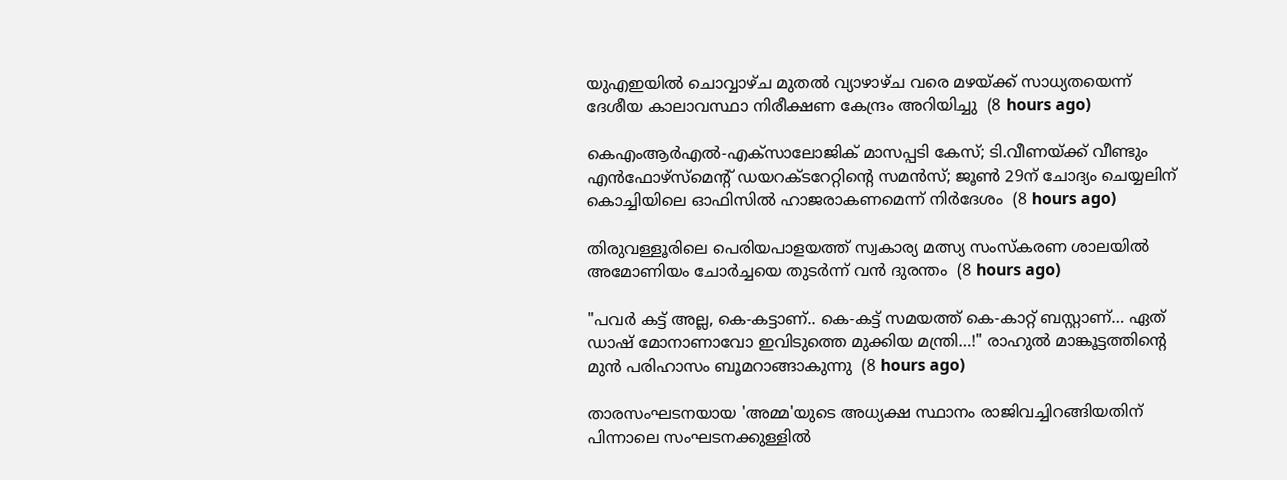യുഎഇയിൽ ചൊവ്വാഴ്ച മുതൽ വ്യാഴാഴ്ച വരെ മഴയ്ക്ക് സാധ്യതയെന്ന് ദേശീയ കാലാവസ്ഥാ നിരീക്ഷണ കേന്ദ്രം അറിയിച്ചു  (8 hours ago)

കെഎംആർഎൽ-എക്‌സാലോജിക് മാസപ്പടി കേസ്; ടി.വീണയ്ക്ക് വീണ്ടും എൻഫോഴ്സ്മെന്റ് ഡയറക്ടറേറ്റിന്റെ സമൻസ്; ജൂൺ 29ന് ചോദ്യം ചെയ്യലിന് കൊച്ചിയിലെ ഓഫിസിൽ ഹാജരാകണമെന്ന് നിർദേശം  (8 hours ago)

തിരുവള്ളൂരിലെ പെരിയപാളയത്ത് സ്വകാര്യ മത്സ്യ സംസ്കരണ ശാലയിൽ അമോണിയം ചോർച്ചയെ തുടർന്ന് വൻ ദുരന്തം  (8 hours ago)

"പവർ കട്ട് അല്ല, കെ-കട്ടാണ്.. കെ-കട്ട് സമയത്ത് കെ-കാറ്റ് ബസ്റ്റാണ്… ഏത് ഡാഷ് മോനാണാവോ ഇവിടുത്തെ മുക്കിയ മന്ത്രി…!" രാഹുൽ മാങ്കൂട്ടത്തിന്റെ മുൻ പരിഹാസം ബൂമറാങ്ങാകുന്നു  (8 hours ago)

താരസംഘടനയായ 'അമ്മ'യുടെ അധ്യക്ഷ സ്ഥാനം രാജിവച്ചിറങ്ങിയതിന് പിന്നാലെ സംഘടനക്കുള്ളിൽ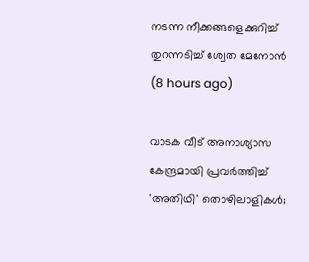നടന്ന നീക്കങ്ങളെക്കുറിച്ച് തുറന്നടിച്ച് ശ്വേത മേനോൻ  (8 hours ago)

വാടക വീട് അനാശ്യാസ കേന്ദ്രമായി പ്രവർത്തിച്ച് 'അതിഥി' തൊഴിലാളികൾ;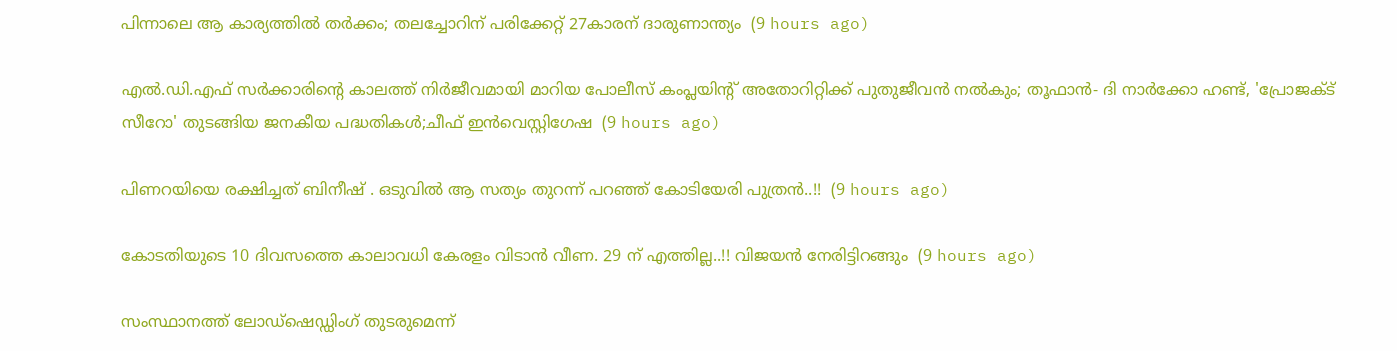പിന്നാലെ ആ കാര്യത്തിൽ തർക്കം; തലച്ചോറിന് പരിക്കേറ്റ് 27കാരന് ദാരുണാന്ത്യം  (9 hours ago)

എല്‍.ഡി.എഫ് സര്‍ക്കാരിന്റെ കാലത്ത് നിര്‍ജീവമായി മാറിയ പോലീസ് കംപ്ലയിന്റ് അതോറിറ്റിക്ക് പുതുജീവന്‍ നല്‍കും; തൂഫാന്‍- ദി നാര്‍ക്കോ ഹണ്ട്, 'പ്രോജക്ട് സീറോ' തുടങ്ങിയ ജനകീയ പദ്ധതികള്‍;ചീഫ് ഇന്‍വെസ്റ്റിഗേഷ  (9 hours ago)

പിണറയിയെ രക്ഷിച്ചത് ബിനീഷ് . ഒടുവിൽ ആ സത്യം തുറന്ന് പറഞ്ഞ് കോടിയേരി പുത്രൻ..!!  (9 hours ago)

കോടതിയുടെ 10 ദിവസത്തെ കാലാവധി കേരളം വിടാൻ വീണ. 29 ന് എത്തില്ല..!! വിജയൻ നേരിട്ടിറങ്ങും  (9 hours ago)

സംസ്ഥാനത്ത് ലോഡ്‌ഷെഡ്ഡിംഗ് തുടരുമെന്ന്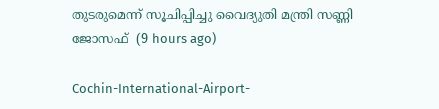തുടരുമെന്ന് സൂചിപ്പിച്ചു വൈദ്യുതി മന്ത്രി സണ്ണി ജോസഫ്  (9 hours ago)

Cochin-International-Airport-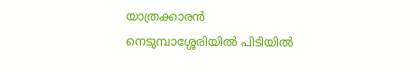യാത്രക്കാരൻ നെടുമ്പാശ്ശേരിയിൽ പിടിയിൽ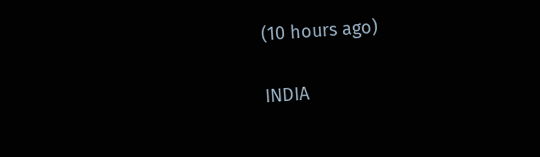(10 hours ago)

INDIA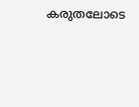കരുതലോടെ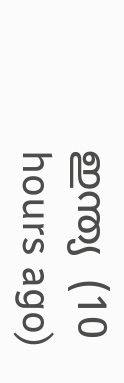ഇന്ത്യ  (10 hours ago)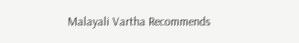Malayali Vartha Recommends